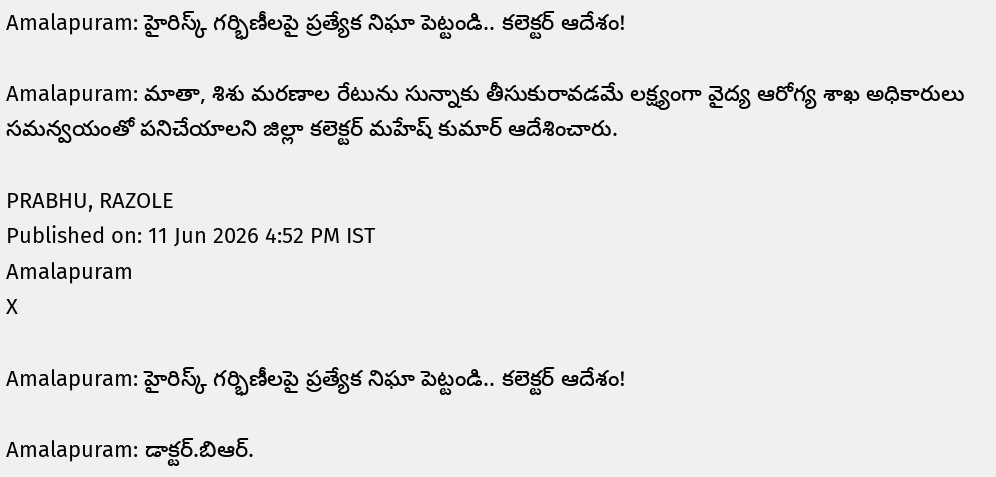Amalapuram: హైరిస్క్ గర్భిణీలపై ప్రత్యేక నిఘా పెట్టండి.. కలెక్టర్ ఆదేశం!

Amalapuram: మాతా, శిశు మరణాల రేటును సున్నాకు తీసుకురావడమే లక్ష్యంగా వైద్య ఆరోగ్య శాఖ అధికారులు సమన్వయంతో పనిచేయాలని జిల్లా కలెక్టర్ మహేష్ కుమార్ ఆదేశించారు.

PRABHU, RAZOLE
Published on: 11 Jun 2026 4:52 PM IST
Amalapuram
X

Amalapuram: హైరిస్క్ గర్భిణీలపై ప్రత్యేక నిఘా పెట్టండి.. కలెక్టర్ ఆదేశం!

Amalapuram: డాక్టర్.బిఆర్.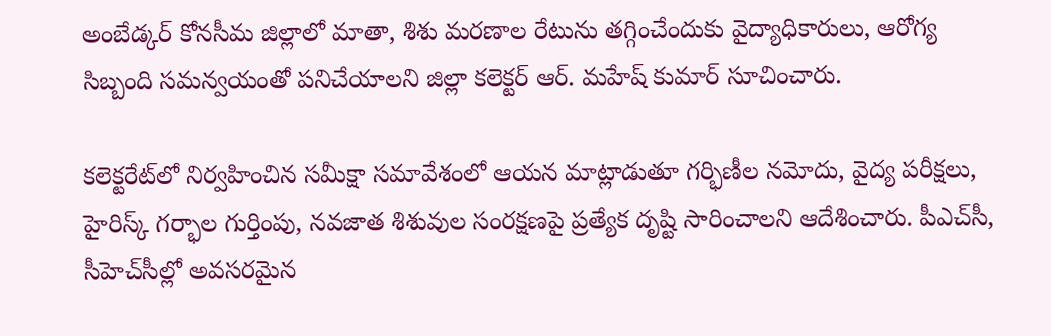అంబేడ్కర్ కోనసీమ జిల్లాలో మాతా, శిశు మరణాల రేటును తగ్గించేందుకు వైద్యాధికారులు, ఆరోగ్య సిబ్బంది సమన్వయంతో పనిచేయాలని జిల్లా కలెక్టర్ ఆర్. మహేష్ కుమార్ సూచించారు.

కలెక్టరేట్‌లో నిర్వహించిన సమీక్షా సమావేశంలో ఆయన మాట్లాడుతూ గర్భిణీల నమోదు, వైద్య పరీక్షలు, హైరిస్క్ గర్భాల గుర్తింపు, నవజాత శిశువుల సంరక్షణపై ప్రత్యేక దృష్టి సారించాలని ఆదేశించారు. పీఎచ్‌సీ, సీహెచ్‌సీల్లో అవసరమైన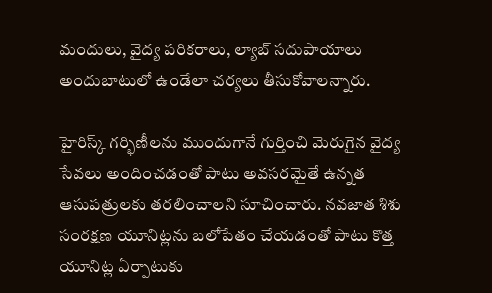మందులు, వైద్య పరికరాలు, ల్యాబ్ సదుపాయాలు అందుబాటులో ఉండేలా చర్యలు తీసుకోవాలన్నారు.

హైరిస్క్ గర్భిణీలను ముందుగానే గుర్తించి మెరుగైన వైద్య సేవలు అందించడంతో పాటు అవసరమైతే ఉన్నత ఆసుపత్రులకు తరలించాలని సూచించారు. నవజాత శిశు సంరక్షణ యూనిట్లను బలోపేతం చేయడంతో పాటు కొత్త యూనిట్ల ఏర్పాటుకు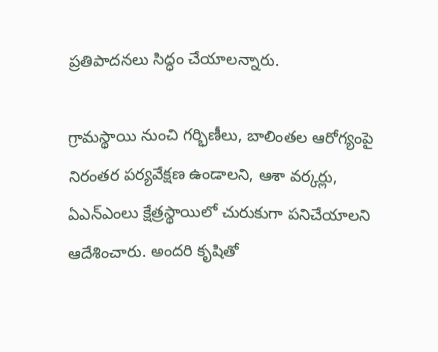ప్రతిపాదనలు సిద్ధం చేయాలన్నారు.

గ్రామస్థాయి నుంచి గర్భిణీలు, బాలింతల ఆరోగ్యంపై నిరంతర పర్యవేక్షణ ఉండాలని, ఆశా వర్కర్లు, ఏఎన్‌ఎంలు క్షేత్రస్థాయిలో చురుకుగా పనిచేయాలని ఆదేశించారు. అందరి కృషితో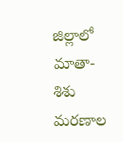జిల్లాలో మాతా-శిశు మరణాల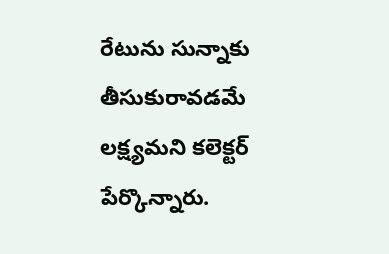రేటును సున్నాకు తీసుకురావడమే లక్ష్యమని కలెక్టర్ పేర్కొన్నారు.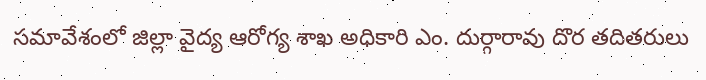సమావేశంలో జిల్లా వైద్య ఆరోగ్య శాఖ అధికారి ఎం. దుర్గారావు దొర తదితరులు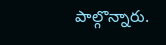పాల్గొన్నారు.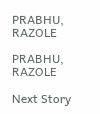PRABHU, RAZOLE

PRABHU, RAZOLE

Next Story